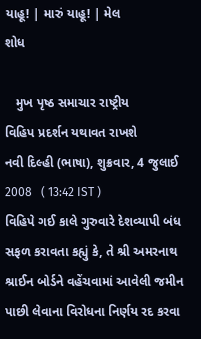યાહૂ! | મારું યાહૂ! | મેલ
શોધ

   મુખ પૃષ્ઠ સમાચાર રાષ્ટ્રીય
વિહિપ પ્રદર્શન યથાવત રાખશે
નવી દિલ્હી (ભાષા), શુક્રવાર, 4 જુલાઈ 2008   ( 13:42 IST )
વિહિપે ગઈ કાલે ગુરુવારે દેશવ્યાપી બંધ સફળ કરાવતા કહ્યું કે, તે શ્રી અમરનાથ શ્રાઈન બોર્ડને વહેંચવામાં આવેલી જમીન પાછી લેવાના વિરોધના નિર્ણય રદ કરવા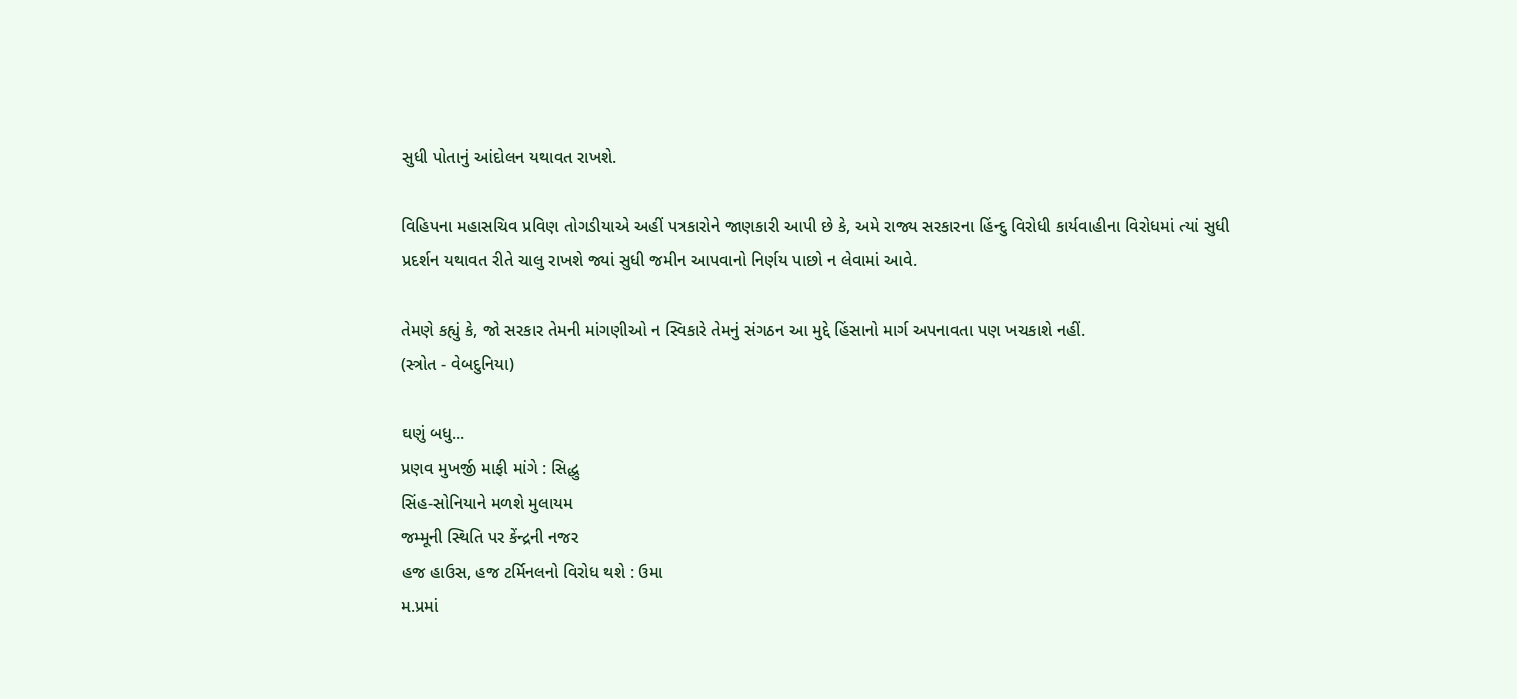સુધી પોતાનું આંદોલન યથાવત રાખશે.

વિહિપના મહાસચિવ પ્રવિણ તોગડીયાએ અહીં પત્રકારોને જાણકારી આપી છે કે, અમે રાજ્ય સરકારના હિંન્દુ વિરોધી કાર્યવાહીના વિરોધમાં ત્યાં સુધી પ્રદર્શન યથાવત રીતે ચાલુ રાખશે જ્યાં સુધી જમીન આપવાનો નિર્ણય પાછો ન લેવામાં આવે.

તેમણે કહ્યું કે, જો સરકાર તેમની માંગણીઓ ન સ્વિકારે તેમનું સંગઠન આ મુદ્દે હિંસાનો માર્ગ અપનાવતા પણ ખચકાશે નહીં.
(સ્ત્રોત - વેબદુનિયા)

ઘણું બધુ...
પ્રણવ મુખર્જી માફી માંગે : સિદ્ધુ
સિંહ-સોનિયાને મળશે મુલાયમ
જમ્મૂની સ્થિતિ પર કેંન્દ્રની નજર
હજ હાઉસ, હજ ટર્મિનલનો વિરોધ થશે : ઉમા
મ.પ્રમાં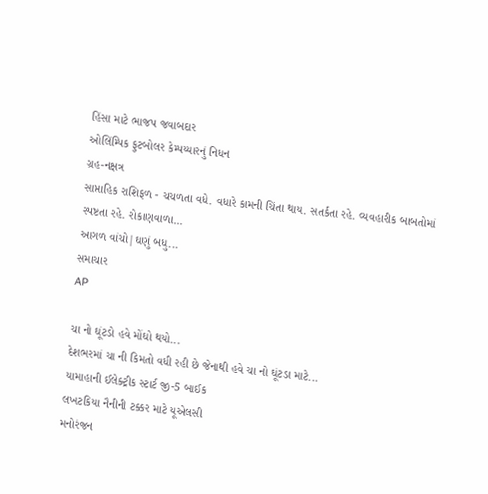હિંસા માટે ભાજપ જવાબદાર
ઓલિંમ્પિક ફુટબોલર કેમ્પય્યારનું નિધન
ગ્રહ-નક્ષત્ર
સાપ્તાહિક રાશિફળ - ચચળતા વધે. વધારે કામની ચિંતા થાય. સતર્કતા રહે. વ્યવહારીક બાબતોમાં સ્પષ્ટતા રહે. રોકાણવાળા...
આગળ વાંચો|ઘણું બધુ...
સમાચાર
AP

ચા નો ઘૂંટડો હવે મોંઘો થયો...
દેશભરમાં ચા ની કિમતો વધી રહી છે જેનાથી હવે ચા નો ઘૂંટડા માટે...
યામાહાની ઈલેક્ટ્રીક સ્ટાર્ટ જી-5 બાઈક
લખટકિયા નૈનીની ટક્કર માટે યૂએલસી
મનોરંજન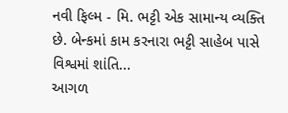નવી ફિલ્મ - મિ. ભટ્ટી એક સામાન્ય વ્યક્તિ છે. બેન્કમાં કામ કરનારા ભટ્ટી સાહેબ પાસે વિશ્વમાં શાંતિ...
આગળ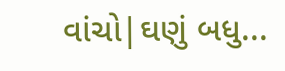વાંચો|ઘણું બધુ...